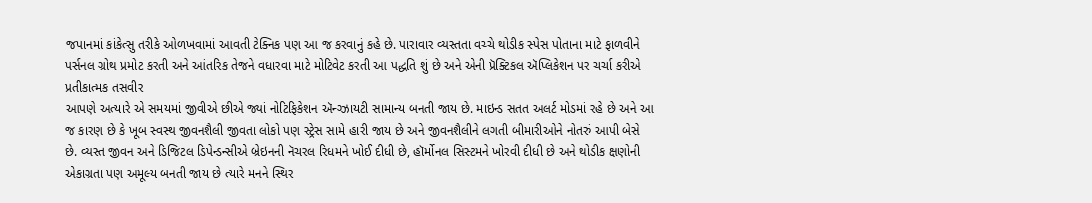જપાનમાં કાંકેત્સુ તરીકે ઓળખવામાં આવતી ટેક્નિક પણ આ જ કરવાનું કહે છે. પારાવાર વ્યસ્તતા વચ્ચે થોડીક સ્પેસ પોતાના માટે ફાળવીને પર્સનલ ગ્રોથ પ્રમોટ કરતી અને આંતરિક તેજને વધારવા માટે મોટિવેટ કરતી આ પદ્ધતિ શું છે અને એની પ્રૅક્ટિકલ ઍપ્લિકેશન પર ચર્ચા કરીએ
પ્રતીકાત્મક તસવીર
આપણે અત્યારે એ સમયમાં જીવીએ છીએ જ્યાં નોટિફિકેશન ઍન્ગ્ઝાયટી સામાન્ય બનતી જાય છે. માઇન્ડ સતત અલર્ટ મોડમાં રહે છે અને આ જ કારણ છે કે ખૂબ સ્વસ્થ જીવનશૈલી જીવતા લોકો પણ સ્ટ્રેસ સામે હારી જાય છે અને જીવનશૈલીને લગતી બીમારીઓને નોતરું આપી બેસે છે. વ્યસ્ત જીવન અને ડિજિટલ ડિપેન્ડન્સીએ બ્રેઇનની નૅચરલ રિધમને ખોઈ દીધી છે, હૉર્મોનલ સિસ્ટમને ખોરવી દીધી છે અને થોડીક ક્ષણોની એકાગ્રતા પણ અમૂલ્ય બનતી જાય છે ત્યારે મનને સ્થિર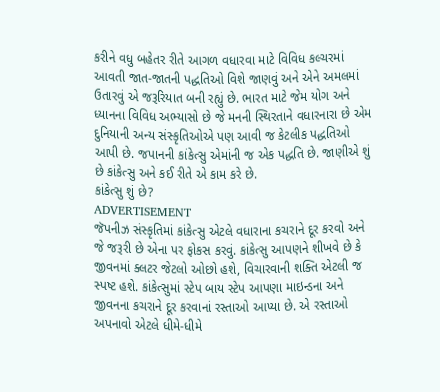કરીને વધુ બહેતર રીતે આગળ વધારવા માટે વિવિધ કલ્ચરમાં આવતી જાત-જાતની પદ્ધતિઓ વિશે જાણવું અને એને અમલમાં ઉતારવું એ જરૂરિયાત બની રહ્યું છે. ભારત માટે જેમ યોગ અને ધ્યાનના વિવિધ અભ્યાસો છે જે મનની સ્થિરતાને વધારનારા છે એમ દુનિયાની અન્ય સંસ્કૃતિઓએ પણ આવી જ કેટલીક પદ્ધતિઓ આપી છે. જપાનની કાંકેત્સુ એમાંની જ એક પદ્ધતિ છે. જાણીએ શું છે કાંકેત્સુ અને કઈ રીતે એ કામ કરે છે.
કાંકેત્સુ શું છે?
ADVERTISEMENT
જૅપનીઝ સંસ્કૃતિમાં કાંકેત્સુ એટલે વધારાના કચરાને દૂર કરવો અને જે જરૂરી છે એના પર ફોકસ કરવું. કાંકેત્સુ આપણને શીખવે છે કે જીવનમાં ક્લટર જેટલો ઓછો હશે, વિચારવાની શક્તિ એટલી જ સ્પષ્ટ હશે. કાંકેત્સુમાં સ્ટેપ બાય સ્ટેપ આપણા માઇન્ડના અને જીવનના કચરાને દૂર કરવાનાં રસ્તાઓ આપ્યા છે. એ રસ્તાઓ અપનાવો એટલે ધીમે-ધીમે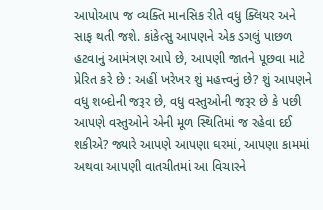આપોઆપ જ વ્યક્તિ માનસિક રીતે વધુ ક્લિયર અને સાફ થતી જશે. કાંકેત્સુ આપણને એક ડગલું પાછળ હટવાનું આમંત્રણ આપે છે, આપણી જાતને પૂછવા માટે પ્રેરિત કરે છે : અહીં ખરેખર શું મહત્ત્વનું છે? શું આપણને વધુ શબ્દોની જરૂર છે, વધુ વસ્તુઓની જરૂર છે કે પછી આપણે વસ્તુઓને એની મૂળ સ્થિતિમાં જ રહેવા દઈ શકીએ? જ્યારે આપણે આપણા ઘરમાં, આપણા કામમાં અથવા આપણી વાતચીતમાં આ વિચારને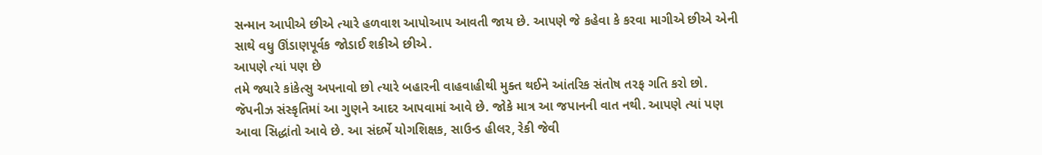સન્માન આપીએ છીએ ત્યારે હળવાશ આપોઆપ આવતી જાય છે. આપણે જે કહેવા કે કરવા માગીએ છીએ એની સાથે વધુ ઊંડાણપૂર્વક જોડાઈ શકીએ છીએ.
આપણે ત્યાં પણ છે
તમે જ્યારે કાંકેત્સુ અપનાવો છો ત્યારે બહારની વાહવાહીથી મુક્ત થઈને આંતરિક સંતોષ તરફ ગતિ કરો છો. જૅપનીઝ સંસ્કૃતિમાં આ ગુણને આદર આપવામાં આવે છે. જોકે માત્ર આ જપાનની વાત નથી. આપણે ત્યાં પણ આવા સિદ્ધાંતો આવે છે. આ સંદર્ભે યોગશિક્ષક, સાઉન્ડ હીલર, રેકી જેવી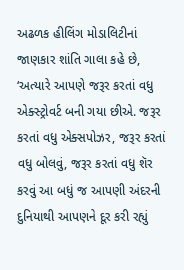અઢળક હીલિંગ મોડાલિટીનાં જાણકાર શાંતિ ગાલા કહે છે, ‘અત્યારે આપણે જરૂર કરતાં વધુ એક્સ્ટ્રોવર્ટ બની ગયા છીએ. જરૂર કરતાં વધુ એક્સપોઝર, જરૂર કરતાં વધુ બોલવું, જરૂર કરતાં વધુ શૅર કરવું આ બધું જ આપણી અંદરની દુનિયાથી આપણને દૂર કરી રહ્યું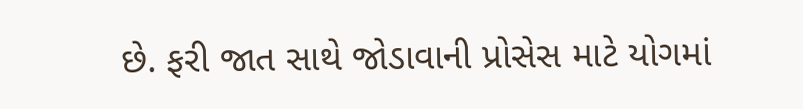છે. ફરી જાત સાથે જોડાવાની પ્રોસેસ માટે યોગમાં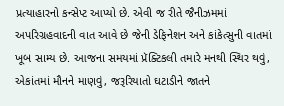પ્રત્યાહારનો કન્સેપ્ટ આપ્યો છે. એવી જ રીતે જૈનીઝમમાં અપરિગ્રહવાદની વાત આવે છે જેની ડેફિનેશન અને કાંકેત્સુની વાતમાં ખૂબ સામ્ય છે. આજના સમયમાં પ્રૅક્ટિકલી તમારે મનથી સ્થિર થવું, એકાંતમાં મૌનને માણવું, જરૂરિયાતો ઘટાડીને જાતને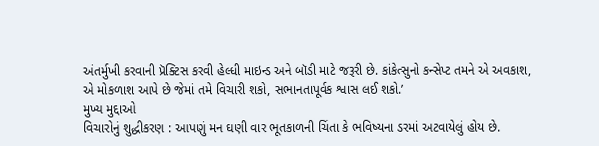અંતર્મુખી કરવાની પ્રૅક્ટિસ કરવી હેલ્ધી માઇન્ડ અને બૉડી માટે જરૂરી છે. કાંકેત્સુનો કન્સેપ્ટ તમને એ અવકાશ, એ મોકળાશ આપે છે જેમાં તમે વિચારી શકો, સભાનતાપૂર્વક શ્વાસ લઈ શકો.’
મુખ્ય મુદ્દાઓ
વિચારોનું શુદ્ધીકરણ : આપણું મન ઘણી વાર ભૂતકાળની ચિંતા કે ભવિષ્યના ડરમાં અટવાયેલું હોય છે.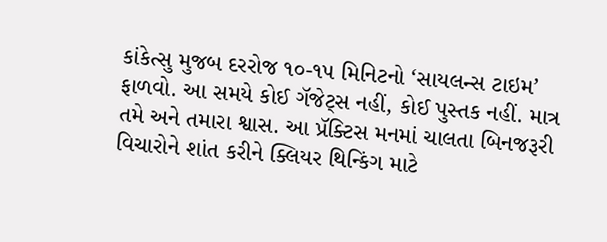કાંકેત્સુ મુજબ દરરોજ ૧૦-૧૫ મિનિટનો ‘સાયલન્સ ટાઇમ’ ફાળવો. આ સમયે કોઈ ગૅજેટ્સ નહીં, કોઈ પુસ્તક નહીં. માત્ર તમે અને તમારા શ્વાસ. આ પ્રૅક્ટિસ મનમાં ચાલતા બિનજરૂરી વિચારોને શાંત કરીને ક્લિયર થિન્કિંગ માટે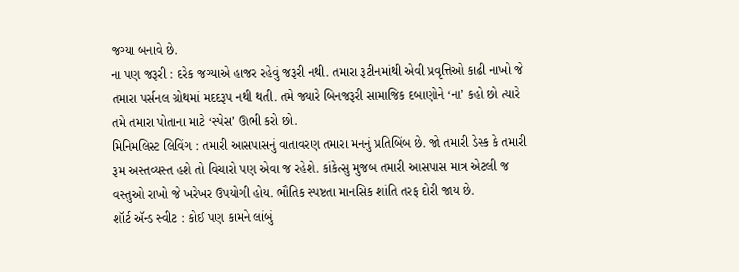જગ્યા બનાવે છે.
ના પણ જરૂરી : દરેક જગ્યાએ હાજર રહેવું જરૂરી નથી. તમારા રૂટીનમાંથી એવી પ્રવૃત્તિઓ કાઢી નાખો જે તમારા પર્સનલ ગ્રોથમાં મદદરૂપ નથી થતી. તમે જ્યારે બિનજરૂરી સામાજિક દબાણોને ‘ના’ કહો છો ત્યારે તમે તમારા પોતાના માટે ‘સ્પેસ’ ઊભી કરો છો.
મિનિમલિસ્ટ લિવિંગ : તમારી આસપાસનું વાતાવરણ તમારા મનનું પ્રતિબિંબ છે. જો તમારી ડેસ્ક કે તમારી રૂમ અસ્તવ્યસ્ત હશે તો વિચારો પણ એવા જ રહેશે. કાંકેત્સુ મુજબ તમારી આસપાસ માત્ર એટલી જ વસ્તુઓ રાખો જે ખરેખર ઉપયોગી હોય. ભૌતિક સ્પષ્ટતા માનસિક શાંતિ તરફ દોરી જાય છે.
શૉર્ટ ઍન્ડ સ્વીટ : કોઈ પણ કામને લાંબું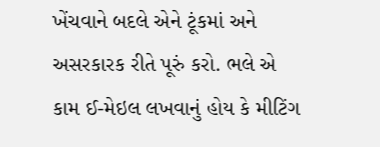ખેંચવાને બદલે એને ટૂંકમાં અને અસરકારક રીતે પૂરું કરો. ભલે એ કામ ઈ-મેઇલ લખવાનું હોય કે મીટિંગ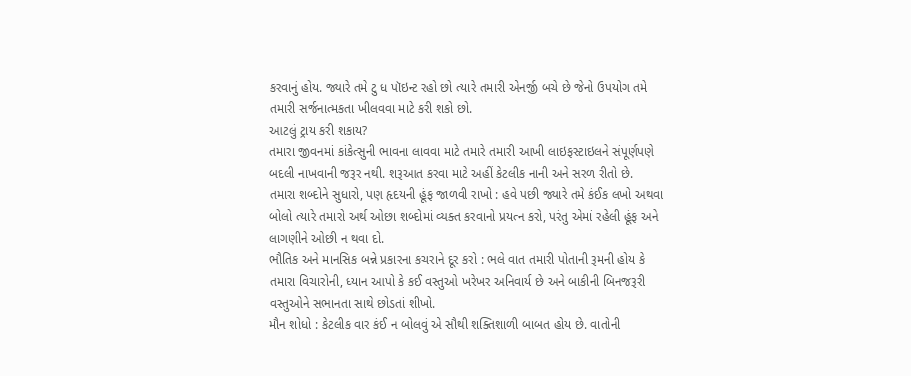કરવાનું હોય. જ્યારે તમે ટુ ધ પૉઇન્ટ રહો છો ત્યારે તમારી એનર્જી બચે છે જેનો ઉપયોગ તમે તમારી સર્જનાત્મકતા ખીલવવા માટે કરી શકો છો.
આટલું ટ્રાય કરી શકાય?
તમારા જીવનમાં કાંકેત્સુની ભાવના લાવવા માટે તમારે તમારી આખી લાઇફસ્ટાઇલને સંપૂર્ણપણે બદલી નાખવાની જરૂર નથી. શરૂઆત કરવા માટે અહીં કેટલીક નાની અને સરળ રીતો છે.
તમારા શબ્દોને સુધારો, પણ હૃદયની હૂંફ જાળવી રાખો : હવે પછી જ્યારે તમે કંઈક લખો અથવા બોલો ત્યારે તમારો અર્થ ઓછા શબ્દોમાં વ્યક્ત કરવાનો પ્રયત્ન કરો, પરંતુ એમાં રહેલી હૂંફ અને લાગણીને ઓછી ન થવા દો.
ભૌતિક અને માનસિક બન્ને પ્રકારના કચરાને દૂર કરો : ભલે વાત તમારી પોતાની રૂમની હોય કે તમારા વિચારોની, ધ્યાન આપો કે કઈ વસ્તુઓ ખરેખર અનિવાર્ય છે અને બાકીની બિનજરૂરી વસ્તુઓને સભાનતા સાથે છોડતાં શીખો.
મૌન શોધો : કેટલીક વાર કંઈ ન બોલવું એ સૌથી શક્તિશાળી બાબત હોય છે. વાતોની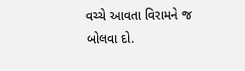વચ્ચે આવતા વિરામને જ બોલવા દો.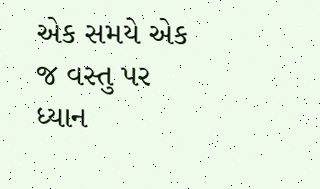એક સમયે એક જ વસ્તુ પર ધ્યાન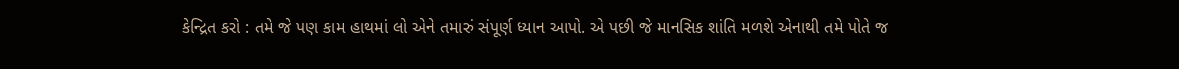કેન્દ્રિત કરો : તમે જે પણ કામ હાથમાં લો એને તમારું સંપૂર્ણ ધ્યાન આપો. એ પછી જે માનસિક શાંતિ મળશે એનાથી તમે પોતે જ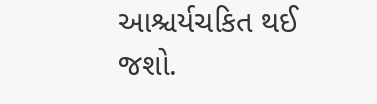આશ્ચર્યચકિત થઈ જશો.